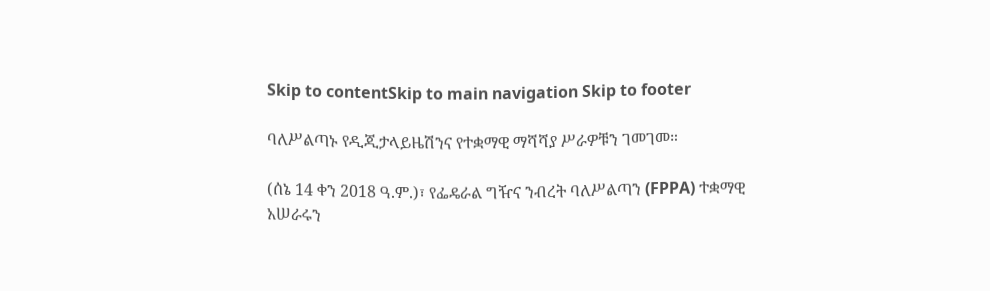Skip to contentSkip to main navigation Skip to footer

ባለሥልጣኑ የዲጂታላይዜሽንና የተቋማዊ ማሻሻያ ሥራዎቹን ገመገመ።

(ሰኔ 14 ቀን 2018 ዓ.ም.)፣ የፌዴራል ግዥና ንብረት ባለሥልጣን (FPPA) ተቋማዊ አሠራሩን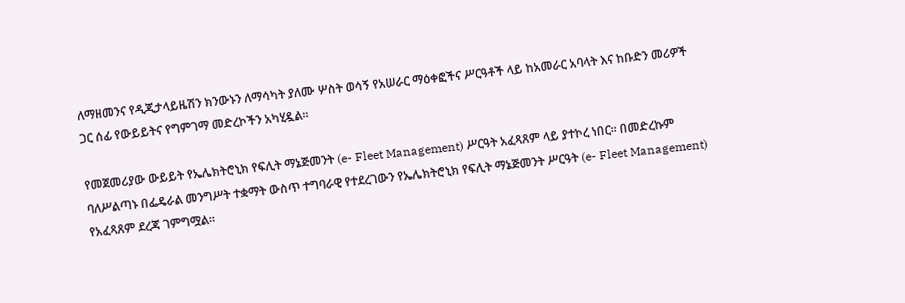ለማዘመንና የዲጂታላይዜሽን ክንውኑን ለማሳካት ያለሙ ሦስት ወሳኝ የአሠራር ማዕቀፎችና ሥርዓቶች ላይ ከአመራር አባላት እና ከቡድን መሪዎች ጋር ሰፊ የውይይትና የግምገማ መድረኮችን አካሂዷል።

የመጀመሪያው ውይይት የኤሌክትሮኒክ የፍሊት ማኔጅመንት (e- Fleet Management) ሥርዓት አፈጻጸም ላይ ያተኮረ ነበር። በመድረኩም ባለሥልጣኑ በፌዴራል መንግሥት ተቋማት ውስጥ ተግባራዊ የተደረገውን የኤሌክትሮኒክ የፍሊት ማኔጅመንት ሥርዓት (e- Fleet Management) የአፈጻጸም ደረጃ ገምግሟል።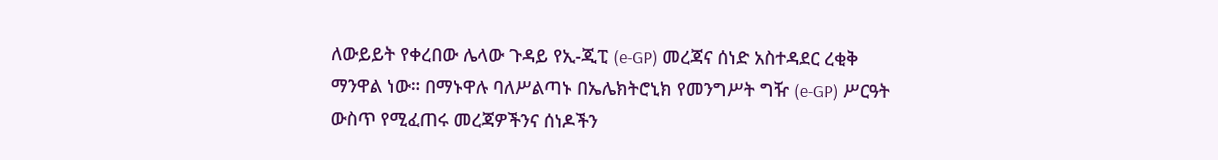ለውይይት የቀረበው ሌላው ጉዳይ የኢ-ጂፒ (e-GP) መረጃና ሰነድ አስተዳደር ረቂቅ ማንዋል ነው። በማኑዋሉ ባለሥልጣኑ በኤሌክትሮኒክ የመንግሥት ግዥ (e-GP) ሥርዓት ውስጥ የሚፈጠሩ መረጃዎችንና ሰነዶችን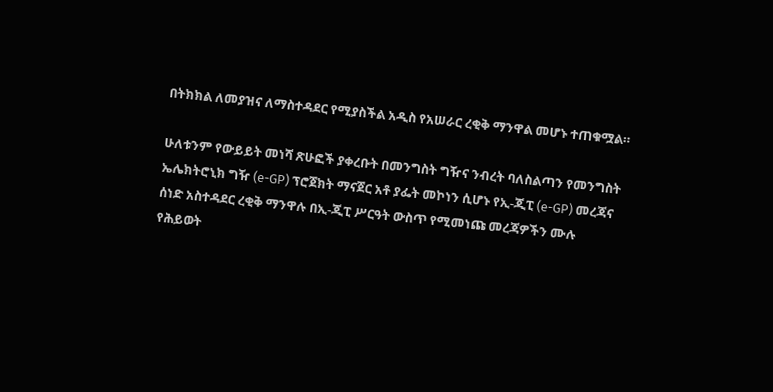በትክክል ለመያዝና ለማስተዳደር የሚያስችል አዲስ የአሠራር ረቂቅ ማንዋል መሆኑ ተጠቁሟል።

ሁለቱንም የውይይት መነሻ ጽሁፎች ያቀረቡት በመንግስት ግዥና ንብረት ባለስልጣን የመንግስት ኤሌክትሮኒክ ግዥ (e-GP) ፕሮጀክት ማናጀር አቶ ያፌት መኮነን ሲሆኑ የኢ-ጂፒ (e-GP) መረጃና ሰነድ አስተዳደር ረቂቅ ማንዋሉ በኢ-ጂፒ ሥርዓት ውስጥ የሚመነጩ መረጃዎችን ሙሉ የሕይወት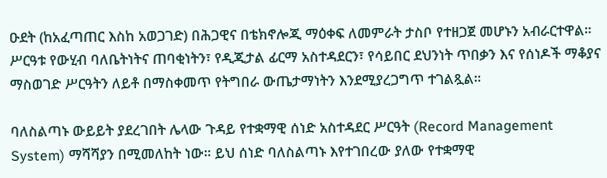ዑደት (ከአፈጣጠር እስከ አወጋገድ) በሕጋዊና በቴክኖሎጂ ማዕቀፍ ለመምራት ታስቦ የተዘጋጀ መሆኑን አብራርተዋል። ሥርዓቱ የውሂብ ባለቤትነትና ጠባቂነትን፣ የዲጂታል ፊርማ አስተዳደርን፣ የሳይበር ደህንነት ጥበቃን እና የሰነዶች ማቆያና ማስወገድ ሥርዓትን ለይቶ በማስቀመጥ የትግበራ ውጤታማነትን እንደሚያረጋግጥ ተገልጿል።

ባለስልጣኑ ውይይት ያደረገበት ሌላው ጉዳይ የተቋማዊ ሰነድ አስተዳደር ሥርዓት (Record Management System) ማሻሻያን በሚመለከት ነው። ይህ ሰነድ ባለስልጣኑ እየተገበረው ያለው የተቋማዊ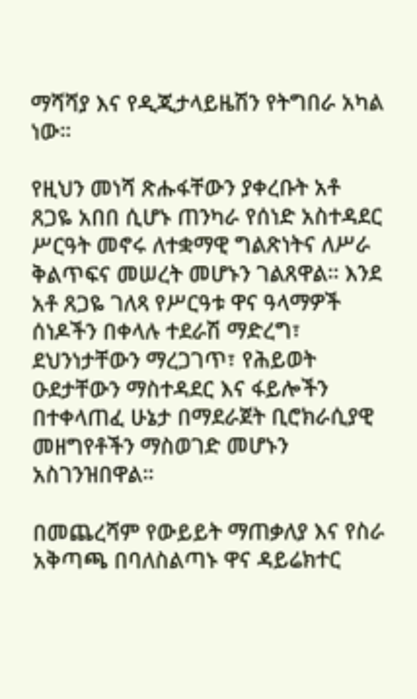ማሻሻያ እና የዲጂታላይዜሽን የትግበራ አካል ነው።

የዚህን መነሻ ጽሑፋቸውን ያቀረቡት አቶ ጸጋዬ አበበ ሲሆኑ ጠንካራ የሰነድ አስተዳደር ሥርዓት መኖሩ ለተቋማዊ ግልጽነትና ለሥራ ቅልጥፍና መሠረት መሆኑን ገልጸዋል። እንደ አቶ ጸጋዬ ገለጻ የሥርዓቱ ዋና ዓላማዎች ሰነዶችን በቀላሉ ተደራሽ ማድረግ፣ ደህንነታቸውን ማረጋገጥ፣ የሕይወት ዑደታቸውን ማስተዳደር እና ፋይሎችን በተቀላጠፈ ሁኔታ በማደራጀት ቢሮክራሲያዊ መዘግየቶችን ማስወገድ መሆኑን አስገንዝበዋል።

በመጨረሻም የውይይት ማጠቃለያ እና የስራ አቅጣጫ በባለስልጣኑ ዋና ዳይሬክተር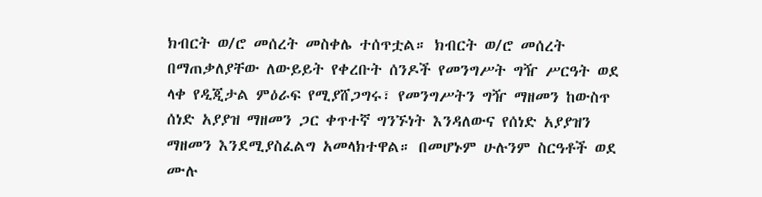ክብርት ወ/ሮ መሰረት መስቀሌ ተሰጥቷል። ክብርት ወ/ሮ መሰረት በማጠቃለያቸው ለውይይት የቀረቡት ሰንዶች የመንግሥት ግዥ ሥርዓት ወደ ላቀ የዲጂታል ምዕራፍ የሚያሸጋግሩ፣ የመንግሥትን ግዥ ማዘመን ከውስጥ ሰነድ አያያዝ ማዘመን ጋር ቀጥተኛ ግንኙነት እንዳለውና የሰነድ አያያዝን ማዘመን እንደሚያስፈልግ አመላክተዋል። በመሆኑም ሁሉንም ስርዓቶች ወደ ሙሉ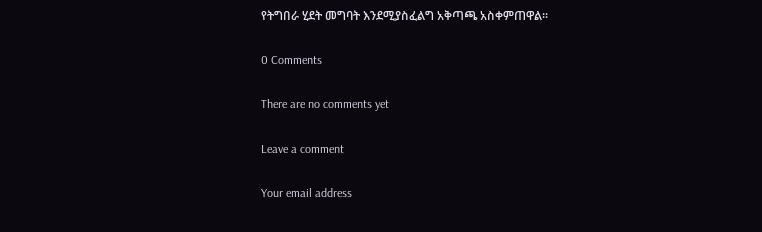የትግበራ ሂደት መግባት እንደሚያስፈልግ አቅጣጫ አስቀምጠዋል።

0 Comments

There are no comments yet

Leave a comment

Your email address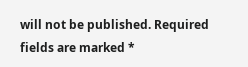will not be published. Required fields are marked *